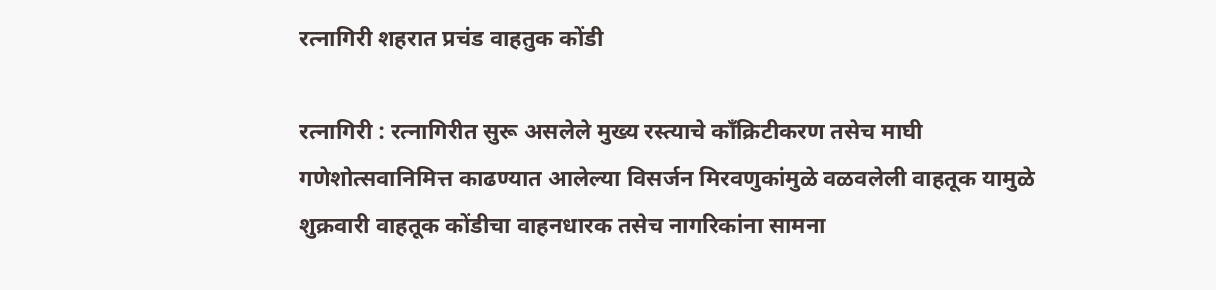रत्नागिरी शहरात प्रचंड वाहतुक कोंडी

रत्नागिरी : रत्नागिरीत सुरू असलेले मुख्य रस्त्याचे काँक्रिटीकरण तसेच माघी गणेशोत्सवानिमित्त काढण्यात आलेल्या विसर्जन मिरवणुकांमुळे वळवलेली वाहतूक यामुळे शुक्रवारी वाहतूक कोंडीचा वाहनधारक तसेच नागरिकांना सामना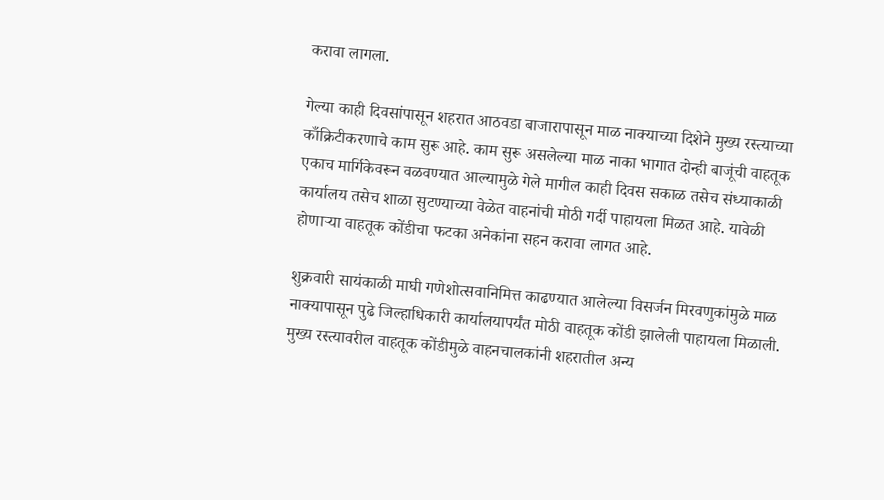करावा लागला.

गेल्या काही दिवसांपासून शहरात आठवडा बाजारापासून माळ नाक्याच्या दिशेने मुख्य रस्त्याच्या काँक्रिटीकरणाचे काम सुरू आहे. काम सुरू असलेल्या माळ नाका भागात दोन्ही बाजूंची वाहतूक एकाच मार्गिकेवरून वळवण्यात आल्यामुळे गेले मागील काही दिवस सकाळ तसेच संध्याकाळी कार्यालय तसेच शाळा सुटण्याच्या वेळेत वाहनांची मोठी गर्दी पाहायला मिळत आहे. यावेळी होणाऱ्या वाहतूक कोंडीचा फटका अनेकांना सहन करावा लागत आहे.

शुक्रवारी सायंकाळी माघी गणेशोत्सवानिमित्त काढण्यात आलेल्या विसर्जन मिरवणुकांमुळे माळ नाक्यापासून पुढे जिल्हाधिकारी कार्यालयापर्यंत मोठी वाहतूक कोंडी झालेली पाहायला मिळाली. मुख्य रस्त्यावरील वाहतूक कोंडीमुळे वाहनचालकांनी शहरातील अन्य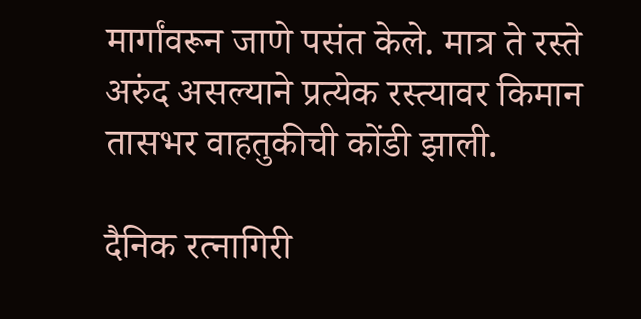मार्गांवरून जाणे पसंत केले. मात्र ते रस्ते अरुंद असल्याने प्रत्येक रस्त्यावर किमान तासभर वाहतुकीची कोंडी झाली.

दैनिक रत्नागिरी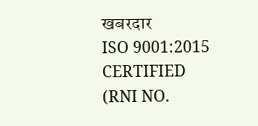खबरदार
ISO 9001:2015 CERTIFIED
(RNI NO.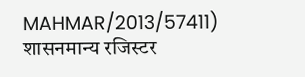MAHMAR/2013/57411)
शासनमान्य रजिस्टर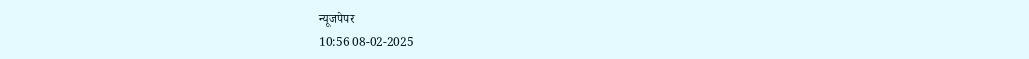न्यूजपेपर
10:56 08-02-2025